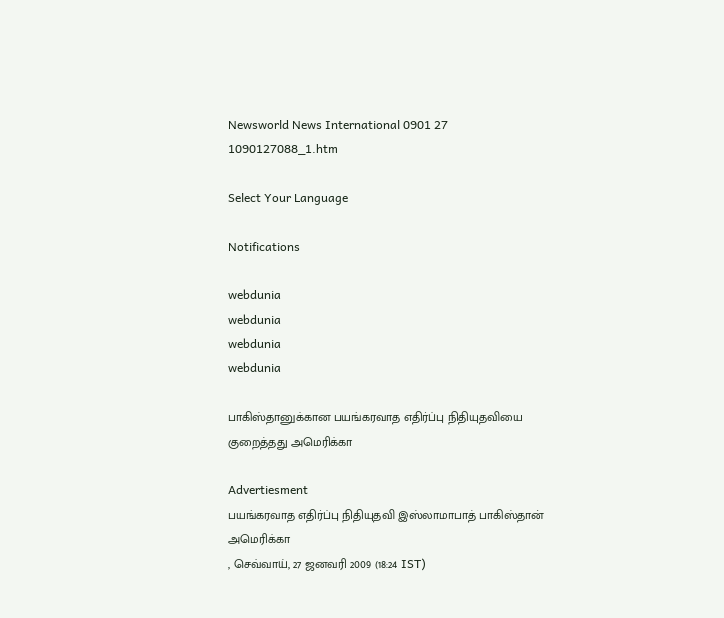Newsworld News International 0901 27 1090127088_1.htm

Select Your Language

Notifications

webdunia
webdunia
webdunia
webdunia

பாகிஸ்தானுக்கான பயங்கரவாத எதிர்ப்பு நிதியுதவியை குறைத்தது அமெரிக்கா

Advertiesment
பயங்கரவாத எதிர்ப்பு நிதியுதவி இஸ்லாமாபாத் பாகிஸ்தான் அமெரிக்கா
, செவ்வாய், 27 ஜனவரி 2009 (18:24 IST)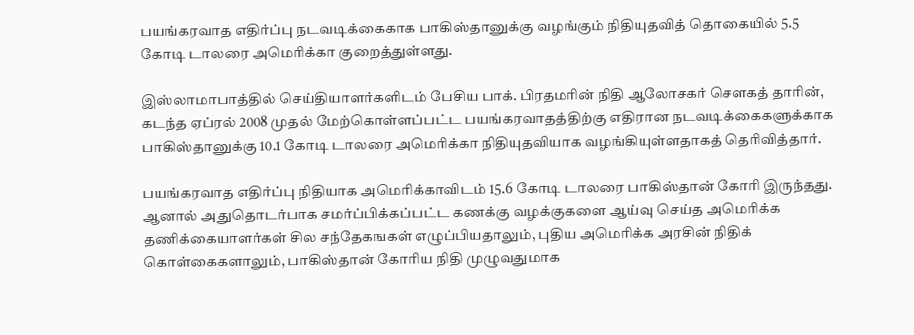பயங்கரவாத எதிர்ப்பு நடவடிக்கைகாக பாகிஸ்தானுக்கு வழங்கும் நிதியுதவித் தொகையில் 5.5 கோடி டாலரை அமெரிக்கா குறைத்துள்ளது.

இஸ்லாமாபாத்தில் செய்தியாளர்களிடம் பேசிய பாக். பிரதமரின் நிதி ஆலோசகர் சௌகத் தாரின், கடந்த ஏப்ரல் 2008 முதல் மேற்கொள்ளப்பட்ட பயங்கரவாதத்திற்கு எதிரான நடவடிக்கைகளுக்காக பாகிஸ்தானுக்கு 10.1 கோடி டாலரை அமெரிக்கா நிதியுதவியாக வழங்கியுள்ளதாகத் தெரிவித்தார்.

பயங்கரவாத எதிர்ப்பு நிதியாக அமெரிக்காவிடம் 15.6 கோடி டாலரை பாகிஸ்தான் கோரி இருந்தது. ஆனால் அதுதொடர்பாக சமர்ப்பிக்கப்பட்ட கணக்கு வழக்குகளை ஆய்வு செய்த அமெரிக்க தணிக்கையாளர்கள் சில சந்தேகஙகள் எழுப்பியதாலும், புதிய அமெரிக்க அரசின் நிதிக் கொள்கைகளாலும், பாகிஸ்தான் கோரிய நிதி முழுவதுமாக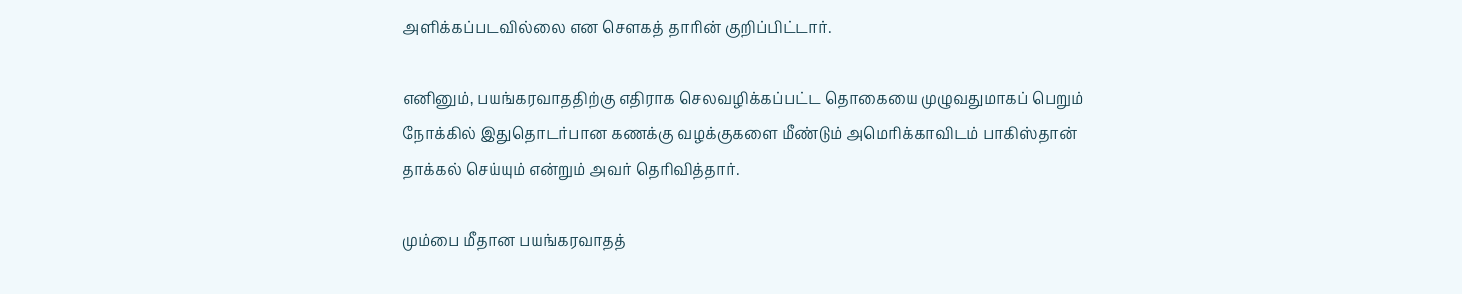அளிக்கப்படவில்லை என சௌகத் தாரின் குறிப்பிட்டார்.

எனினும், பயங்கரவாததிற்கு எதிராக செலவழிக்கப்பட்ட தொகையை முழுவதுமாகப் பெறும் நோக்கில் இதுதொடர்பான கணக்கு வழக்குகளை மீண்டும் அமெரிக்காவிடம் பாகிஸ்தான் தாக்கல் செய்யும் என்றும் அவர் தெரிவித்தார்.

மும்பை மீதான பயங்கரவாதத்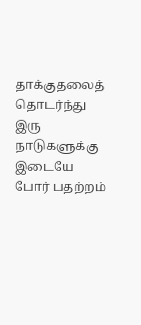தாக்குதலைத் தொடர்ந்து இரு நாடுகளுக்கு இடையே போர் பதற்றம்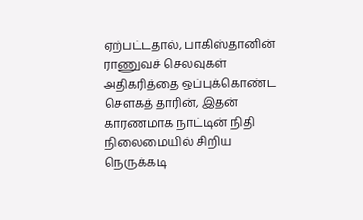ஏற்பட்டதால், பாகிஸ்தானின் ராணுவச் செலவுகள் அதிகரித்தை ஒப்புக்கொண்ட சௌகத் தாரின், இதன் காரணமாக நாட்டின் நிதி நிலைமையில் சிறிய நெருக்கடி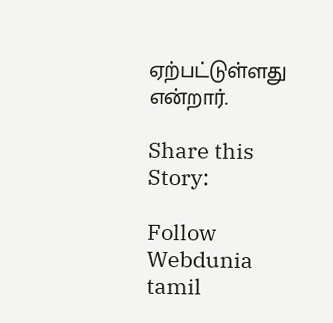ஏற்பட்டுள்ளது என்றார்.

Share this Story:

Follow Webdunia tamil